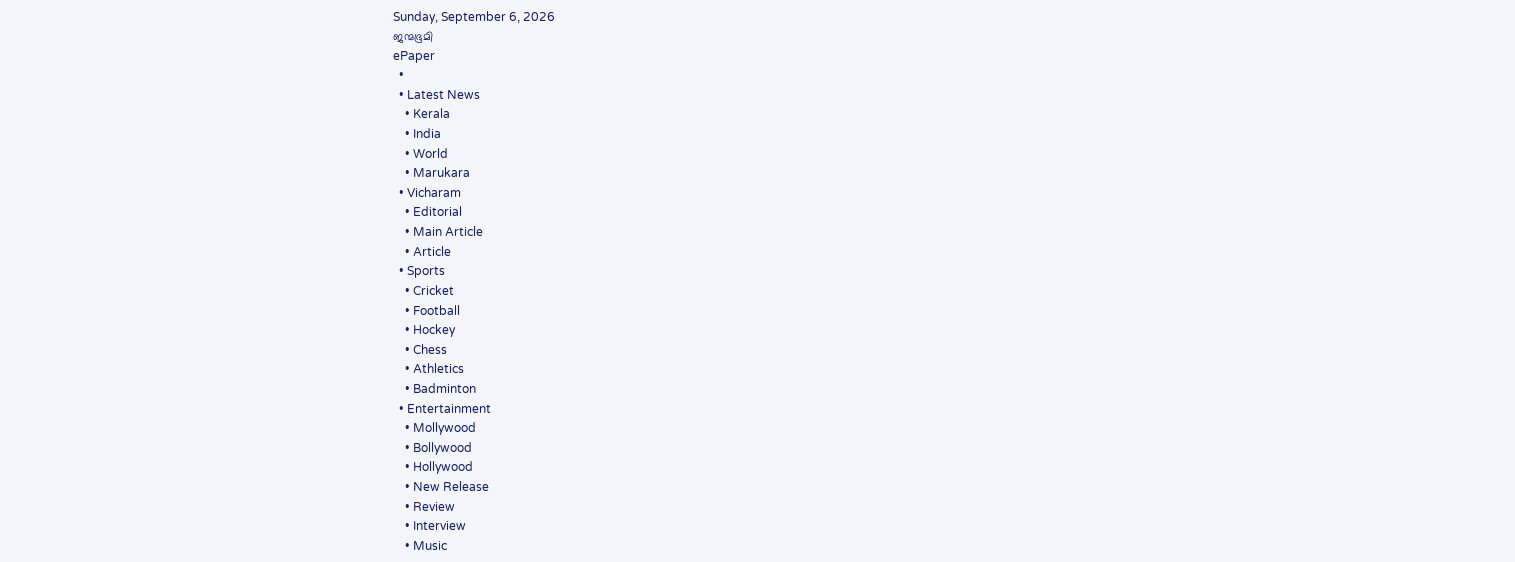Sunday, September 6, 2026
ജന്മഭൂമി
ePaper
  •
  • Latest News
    • Kerala
    • India
    • World
    • Marukara
  • Vicharam
    • Editorial
    • Main Article
    • Article
  • Sports
    • Cricket
    • Football
    • Hockey
    • Chess
    • Athletics
    • Badminton
  • Entertainment
    • Mollywood
    • Bollywood
    • Hollywood
    • New Release
    • Review
    • Interview
    • Music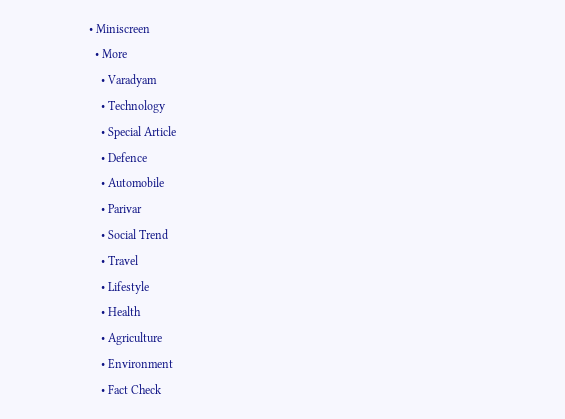• Miniscreen
  • More
    • Varadyam
    • Technology
    • Special Article
    • Defence
    • Automobile
    • Parivar
    • Social Trend
    • Travel
    • Lifestyle
    • Health
    • Agriculture
    • Environment
    • Fact Check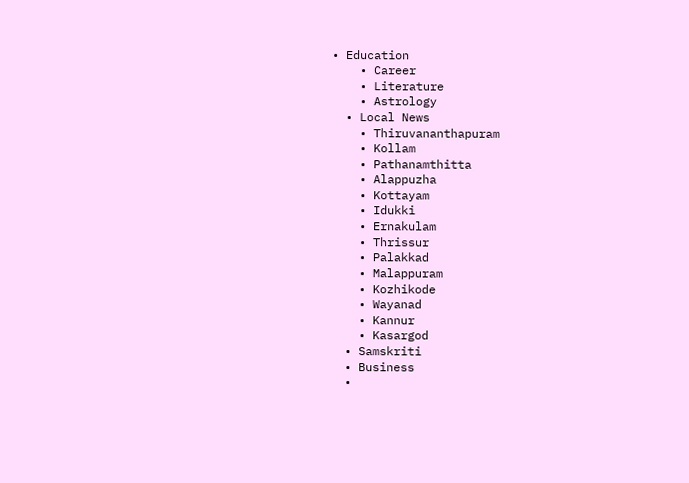• Education
    • Career
    • Literature
    • Astrology
  • Local News
    • Thiruvananthapuram
    • Kollam
    • Pathanamthitta
    • Alappuzha
    • Kottayam
    • Idukki
    • Ernakulam
    • Thrissur
    • Palakkad
    • Malappuram
    • Kozhikode
    • Wayanad
    • Kannur
    • Kasargod
  • Samskriti
  • Business
  •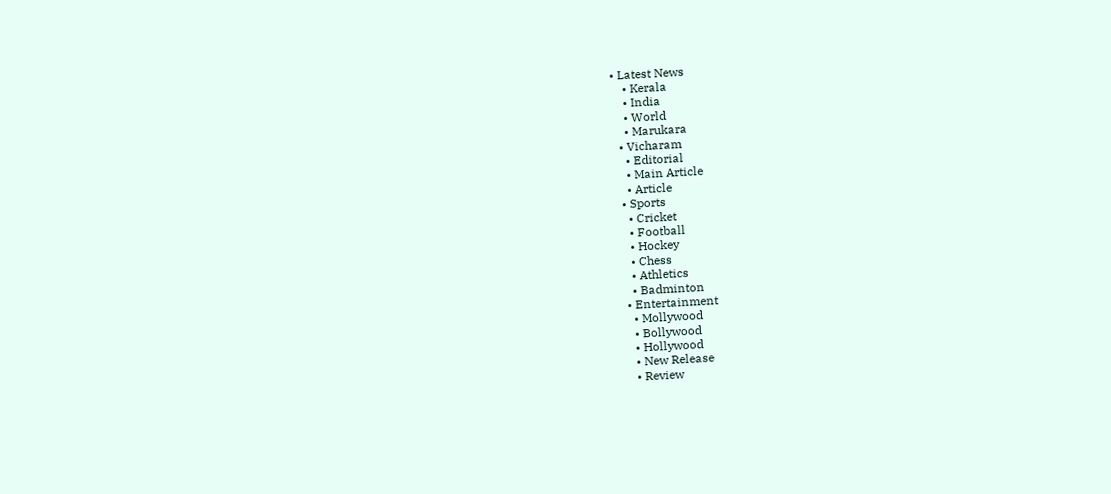• Latest News
    • Kerala
    • India
    • World
    • Marukara
  • Vicharam
    • Editorial
    • Main Article
    • Article
  • Sports
    • Cricket
    • Football
    • Hockey
    • Chess
    • Athletics
    • Badminton
  • Entertainment
    • Mollywood
    • Bollywood
    • Hollywood
    • New Release
    • Review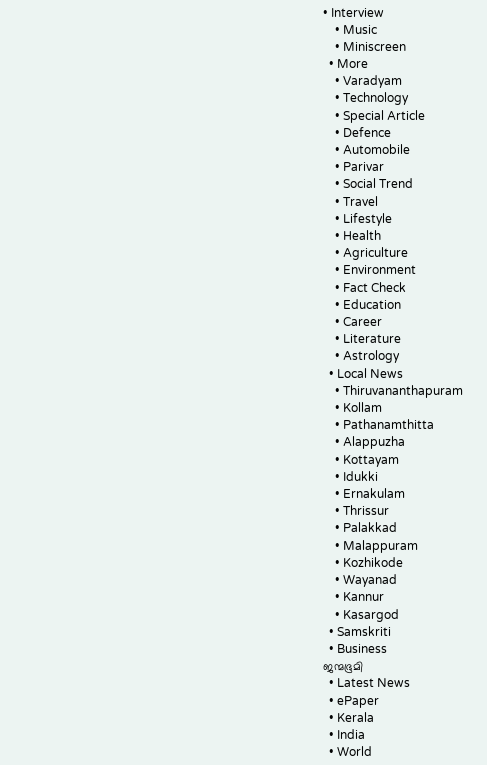• Interview
    • Music
    • Miniscreen
  • More
    • Varadyam
    • Technology
    • Special Article
    • Defence
    • Automobile
    • Parivar
    • Social Trend
    • Travel
    • Lifestyle
    • Health
    • Agriculture
    • Environment
    • Fact Check
    • Education
    • Career
    • Literature
    • Astrology
  • Local News
    • Thiruvananthapuram
    • Kollam
    • Pathanamthitta
    • Alappuzha
    • Kottayam
    • Idukki
    • Ernakulam
    • Thrissur
    • Palakkad
    • Malappuram
    • Kozhikode
    • Wayanad
    • Kannur
    • Kasargod
  • Samskriti
  • Business
ജന്മഭൂമി
  • Latest News
  • ePaper
  • Kerala
  • India
  • World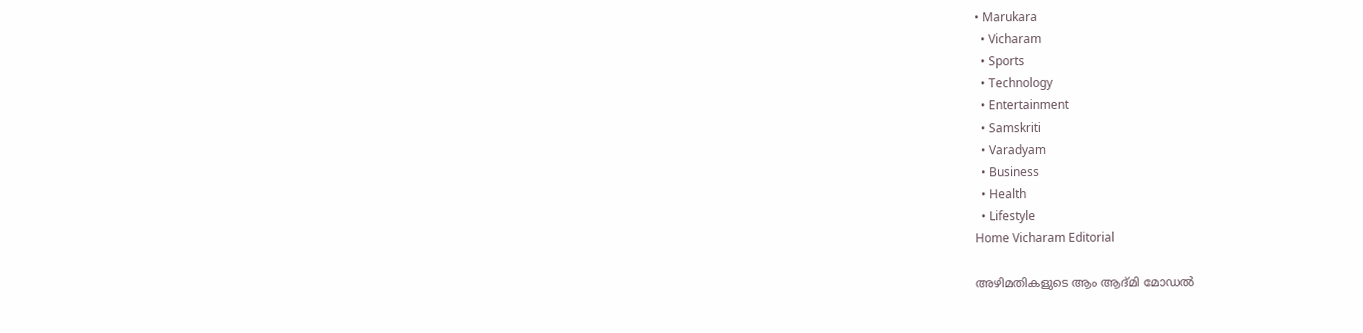• Marukara
  • Vicharam
  • Sports
  • Technology
  • Entertainment
  • Samskriti
  • Varadyam
  • Business
  • Health
  • Lifestyle
Home Vicharam Editorial

അഴിമതികളുടെ ആം ആദ്മി മോഡല്‍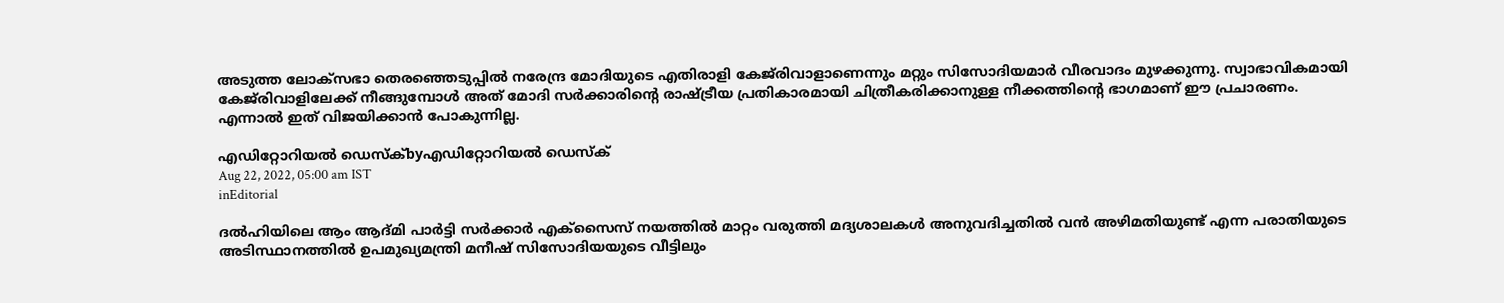അടുത്ത ലോക്‌സഭാ തെരഞ്ഞെടുപ്പില്‍ നരേന്ദ്ര മോദിയുടെ എതിരാളി കേജ്‌രിവാളാണെന്നും മറ്റും സിസോദിയമാര്‍ വീരവാദം മുഴക്കുന്നു. സ്വാഭാവികമായി കേജ്‌രിവാളിലേക്ക് നീങ്ങുമ്പോള്‍ അത് മോദി സര്‍ക്കാരിന്റെ രാഷ്‌ട്രീയ പ്രതികാരമായി ചിത്രീകരിക്കാനുള്ള നീക്കത്തിന്റെ ഭാഗമാണ് ഈ പ്രചാരണം. എന്നാല്‍ ഇത് വിജയിക്കാന്‍ പോകുന്നില്ല.

എഡിറ്റോറിയൽ ഡെസ്ക്byഎഡിറ്റോറിയൽ ഡെസ്ക്
Aug 22, 2022, 05:00 am IST
inEditorial

ദല്‍ഹിയിലെ ആം ആദ്മി പാര്‍ട്ടി സര്‍ക്കാര്‍ എക്‌സൈസ് നയത്തില്‍ മാറ്റം വരുത്തി മദ്യശാലകള്‍ അനുവദിച്ചതില്‍ വന്‍ അഴിമതിയുണ്ട് എന്ന പരാതിയുടെ അടിസ്ഥാനത്തില്‍ ഉപമുഖ്യമന്ത്രി മനീഷ് സിസോദിയയുടെ വീട്ടിലും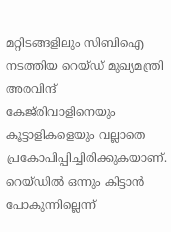മറ്റിടങ്ങളിലും സിബിഐ നടത്തിയ റെയ്ഡ് മുഖ്യമന്ത്രി അരവിന്ദ് കേജ്‌രിവാളിനെയും കൂട്ടാളികളെയും വല്ലാതെ പ്രകോപിപ്പിച്ചിരിക്കുകയാണ്. റെയ്ഡില്‍ ഒന്നും കിട്ടാന്‍ പോകുന്നില്ലെന്ന്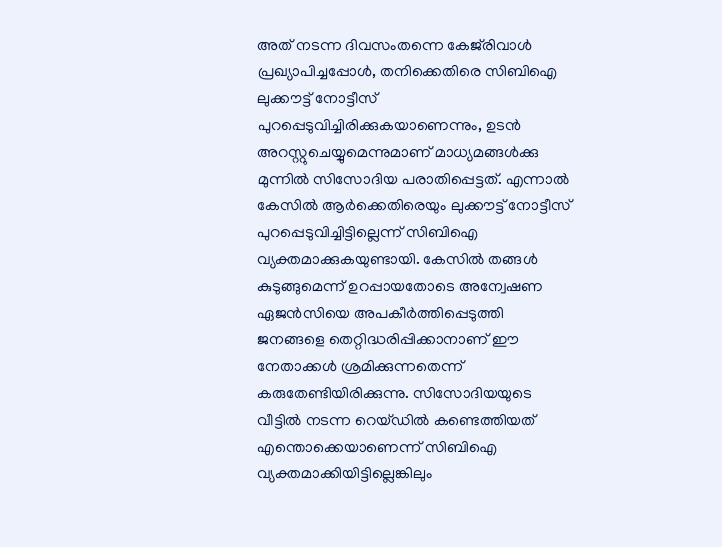അത് നടന്ന ദിവസംതന്നെ കേജ്‌രിവാള്‍ പ്രഖ്യാപിച്ചപ്പോള്‍, തനിക്കെതിരെ സിബിഐ ലുക്കൗട്ട് നോട്ടീസ് പുറപ്പെടുവിച്ചിരിക്കുകയാണെന്നും, ഉടന്‍ അറസ്റ്റുചെയ്യുമെന്നുമാണ് മാധ്യമങ്ങള്‍ക്കു മുന്നില്‍ സിസോദിയ പരാതിപ്പെട്ടത്. എന്നാല്‍ കേസില്‍ ആര്‍ക്കെതിരെയും ലുക്കൗട്ട് നോട്ടീസ് പുറപ്പെടുവിച്ചിട്ടില്ലെന്ന് സിബിഐ വ്യക്തമാക്കുകയുണ്ടായി. കേസില്‍ തങ്ങള്‍ കുടുങ്ങുമെന്ന് ഉറപ്പായതോടെ അന്വേഷണ ഏജന്‍സിയെ അപകീര്‍ത്തിപ്പെടുത്തി ജനങ്ങളെ തെറ്റിദ്ധരിപ്പിക്കാനാണ് ഈ നേതാക്കള്‍ ശ്രമിക്കുന്നതെന്ന് കരുതേണ്ടിയിരിക്കുന്നു. സിസോദിയയുടെ വീട്ടില്‍ നടന്ന റെയ്ഡില്‍ കണ്ടെത്തിയത് എന്തൊക്കെയാണെന്ന് സിബിഐ വ്യക്തമാക്കിയിട്ടില്ലെങ്കിലും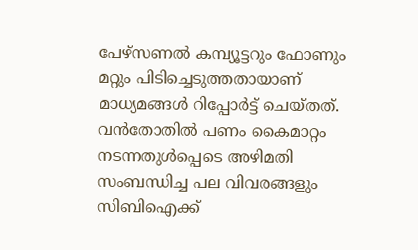പേഴ്‌സണല്‍ കമ്പ്യൂട്ടറും ഫോണും മറ്റും പിടിച്ചെടുത്തതായാണ് മാധ്യമങ്ങള്‍ റിപ്പോര്‍ട്ട് ചെയ്തത്. വന്‍തോതില്‍ പണം കൈമാറ്റം നടന്നതുള്‍പ്പെടെ അഴിമതി സംബന്ധിച്ച പല വിവരങ്ങളും സിബിഐക്ക്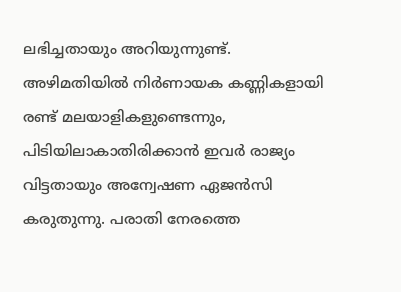ലഭിച്ചതായും അറിയുന്നുണ്ട്. അഴിമതിയില്‍ നിര്‍ണായക കണ്ണികളായി രണ്ട് മലയാളികളുണ്ടെന്നും, പിടിയിലാകാതിരിക്കാന്‍ ഇവര്‍ രാജ്യം വിട്ടതായും അന്വേഷണ ഏജന്‍സി കരുതുന്നു. പരാതി നേരത്തെ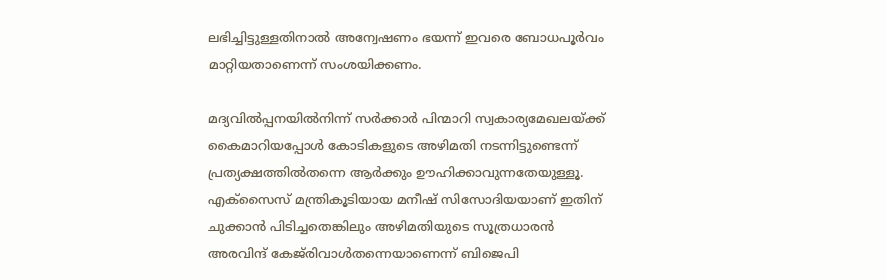ലഭിച്ചിട്ടുള്ളതിനാല്‍ അന്വേഷണം ഭയന്ന് ഇവരെ ബോധപൂര്‍വം മാറ്റിയതാണെന്ന് സംശയിക്കണം.

മദ്യവില്‍പ്പനയില്‍നിന്ന് സര്‍ക്കാര്‍ പിന്മാറി സ്വകാര്യമേഖലയ്‌ക്ക് കൈമാറിയപ്പോള്‍ കോടികളുടെ അഴിമതി നടന്നിട്ടുണ്ടെന്ന്  പ്രത്യക്ഷത്തില്‍തന്നെ ആര്‍ക്കും ഊഹിക്കാവുന്നതേയുള്ളൂ. എക്‌സൈസ് മന്ത്രികൂടിയായ മനീഷ് സിസോദിയയാണ് ഇതിന് ചുക്കാന്‍ പിടിച്ചതെങ്കിലും അഴിമതിയുടെ സൂത്രധാരന്‍ അരവിന്ദ് കേജ്‌രിവാള്‍തന്നെയാണെന്ന് ബിജെപി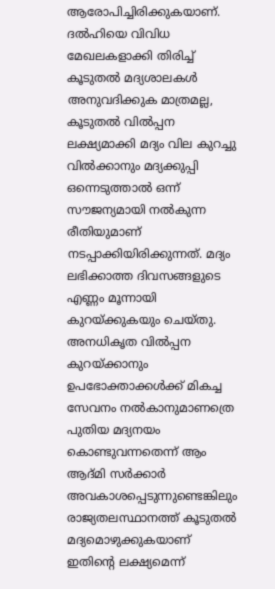ആരോപിച്ചിരിക്കുകയാണ്. ദല്‍ഹിയെ വിവിധ മേഖലകളാക്കി തിരിച്ച് കൂടുതല്‍ മദ്യശാലകള്‍ അനുവദിക്കുക മാത്രമല്ല, കൂടുതല്‍ വില്‍പ്പന ലക്ഷ്യമാക്കി മദ്യം വില കുറച്ചു വില്‍ക്കാനും മദ്യക്കുപ്പി ഒന്നെടുത്താല്‍ ഒന്ന് സൗജന്യമായി നല്‍കുന്ന രീതിയുമാണ് നടപ്പാക്കിയിരിക്കുന്നത്. മദ്യം ലഭിക്കാത്ത ദിവസങ്ങളുടെ എണ്ണം മൂന്നായി കുറയ്‌ക്കുകയും ചെയ്തു. അനധികൃത വില്‍പ്പന കുറയ്‌ക്കാനും ഉപഭോക്താക്കള്‍ക്ക് മികച്ച സേവനം നല്‍കാനുമാണത്രെ പുതിയ മദ്യനയം കൊണ്ടുവന്നതെന്ന് ആം ആദ്മി സര്‍ക്കാര്‍ അവകാശപ്പെടുന്നുണ്ടെങ്കിലും രാജ്യതലസ്ഥാനത്ത് കൂടുതല്‍ മദ്യമൊഴുക്കുകയാണ് ഇതിന്റെ ലക്ഷ്യമെന്ന്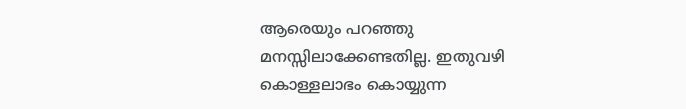ആരെയും പറഞ്ഞു മനസ്സിലാക്കേണ്ടതില്ല. ഇതുവഴി കൊള്ളലാഭം കൊയ്യുന്ന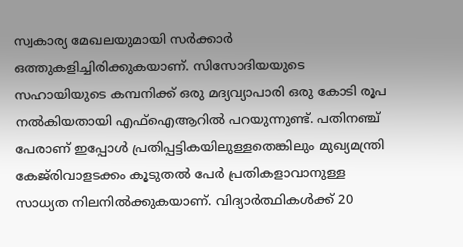സ്വകാര്യ മേഖലയുമായി സര്‍ക്കാര്‍ ഒത്തുകളിച്ചിരിക്കുകയാണ്. സിസോദിയയുടെ സഹായിയുടെ കമ്പനിക്ക് ഒരു മദ്യവ്യാപാരി ഒരു കോടി രൂപ നല്‍കിയതായി എഫ്‌ഐആറില്‍ പറയുന്നുണ്ട്. പതിനഞ്ച് പേരാണ് ഇപ്പോള്‍ പ്രതിപ്പട്ടികയിലുള്ളതെങ്കിലും മുഖ്യമന്ത്രി കേജ്‌രിവാളടക്കം കൂടുതല്‍ പേര്‍ പ്രതികളാവാനുള്ള സാധ്യത നിലനില്‍ക്കുകയാണ്. വിദ്യാര്‍ത്ഥികള്‍ക്ക് 20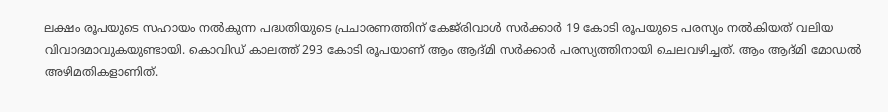ലക്ഷം രൂപയുടെ സഹായം നല്‍കുന്ന പദ്ധതിയുടെ പ്രചാരണത്തിന് കേജ്‌രിവാള്‍ സര്‍ക്കാര്‍ 19 കോടി രൂപയുടെ പരസ്യം നല്‍കിയത് വലിയ വിവാദമാവുകയുണ്ടായി. കൊവിഡ് കാലത്ത് 293 കോടി രൂപയാണ് ആം ആദ്മി സര്‍ക്കാര്‍ പരസ്യത്തിനായി ചെലവഴിച്ചത്. ആം ആദ്മി മോഡല്‍ അഴിമതികളാണിത്.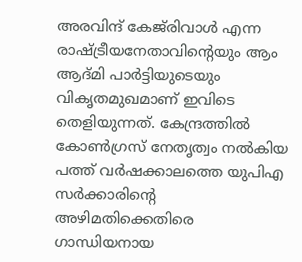അരവിന്ദ് കേജ്‌രിവാള്‍ എന്ന രാഷ്‌ട്രീയനേതാവിന്റെയും ആം ആദ്മി പാര്‍ട്ടിയുടെയും വികൃതമുഖമാണ് ഇവിടെ തെളിയുന്നത്. കേന്ദ്രത്തില്‍ കോണ്‍ഗ്രസ് നേതൃത്വം നല്‍കിയ പത്ത് വര്‍ഷക്കാലത്തെ യുപിഎ സര്‍ക്കാരിന്റെ അഴിമതിക്കെതിരെ ഗാന്ധിയനായ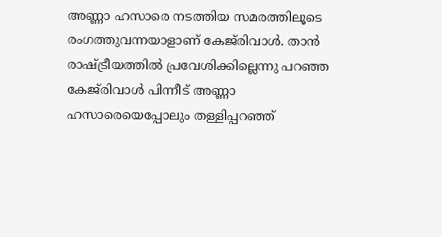അണ്ണാ ഹസാരെ നടത്തിയ സമരത്തിലൂടെ രംഗത്തുവന്നയാളാണ് കേജ്‌രിവാള്‍. താന്‍ രാഷ്‌ട്രീയത്തില്‍ പ്രവേശിക്കില്ലെന്നു പറഞ്ഞ കേജ്‌രിവാള്‍ പിന്നീട് അണ്ണാ ഹസാരെയെപ്പോലും തള്ളിപ്പറഞ്ഞ്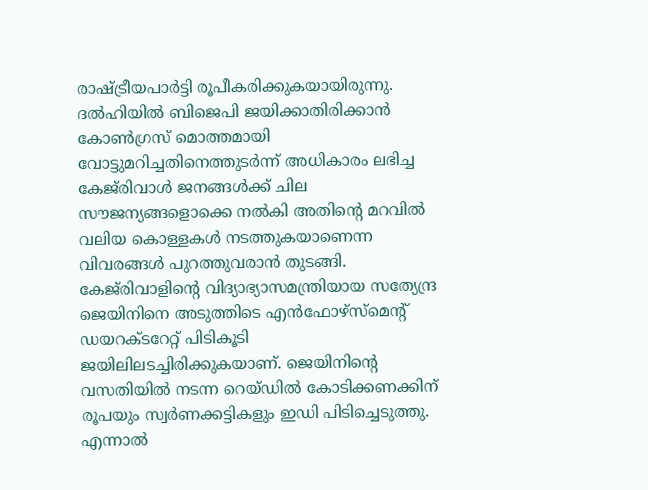രാഷ്‌ട്രീയപാര്‍ട്ടി രൂപീകരിക്കുകയായിരുന്നു. ദല്‍ഹിയില്‍ ബിജെപി ജയിക്കാതിരിക്കാന്‍ കോണ്‍ഗ്രസ് മൊത്തമായി വോട്ടുമറിച്ചതിനെത്തുടര്‍ന്ന് അധികാരം ലഭിച്ച കേജ്‌രിവാള്‍ ജനങ്ങള്‍ക്ക് ചില സൗജന്യങ്ങളൊക്കെ നല്‍കി അതിന്റെ മറവില്‍ വലിയ കൊള്ളകള്‍ നടത്തുകയാണെന്ന വിവരങ്ങള്‍ പുറത്തുവരാന്‍ തുടങ്ങി. കേജ്‌രിവാളിന്റെ വിദ്യാഭ്യാസമന്ത്രിയായ സത്യേന്ദ്ര ജെയിനിനെ അടുത്തിടെ എന്‍ഫോഴ്‌സ്‌മെന്റ് ഡയറക്ടറേറ്റ് പിടികൂടി ജയിലിലടച്ചിരിക്കുകയാണ്. ജെയിനിന്റെ വസതിയില്‍ നടന്ന റെയ്ഡില്‍ കോടിക്കണക്കിന് രൂപയും സ്വര്‍ണക്കട്ടികളും ഇഡി പിടിച്ചെടുത്തു. എന്നാല്‍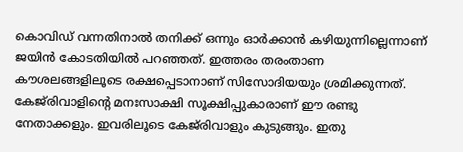കൊവിഡ് വന്നതിനാല്‍ തനിക്ക് ഒന്നും ഓര്‍ക്കാന്‍ കഴിയുന്നില്ലെന്നാണ് ജയിന്‍ കോടതിയില്‍ പറഞ്ഞത്. ഇത്തരം തരംതാണ കൗശലങ്ങളിലൂടെ രക്ഷപ്പെടാനാണ് സിസോദിയയും ശ്രമിക്കുന്നത്. കേജ്‌രിവാളിന്റെ മനഃസാക്ഷി സൂക്ഷിപ്പുകാരാണ് ഈ രണ്ടു നേതാക്കളും. ഇവരിലൂടെ കേജ്‌രിവാളും കുടുങ്ങും. ഇതു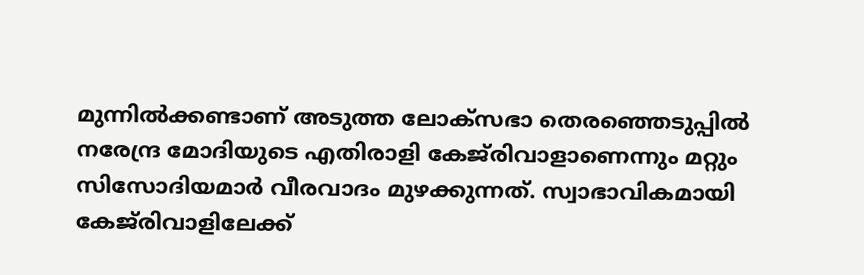മുന്നില്‍ക്കണ്ടാണ് അടുത്ത ലോക്‌സഭാ തെരഞ്ഞെടുപ്പില്‍ നരേന്ദ്ര മോദിയുടെ എതിരാളി കേജ്‌രിവാളാണെന്നും മറ്റും സിസോദിയമാര്‍ വീരവാദം മുഴക്കുന്നത്. സ്വാഭാവികമായി കേജ്‌രിവാളിലേക്ക്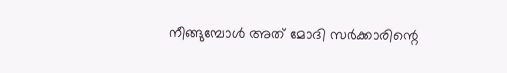നീങ്ങുമ്പോള്‍ അത് മോദി സര്‍ക്കാരിന്റെ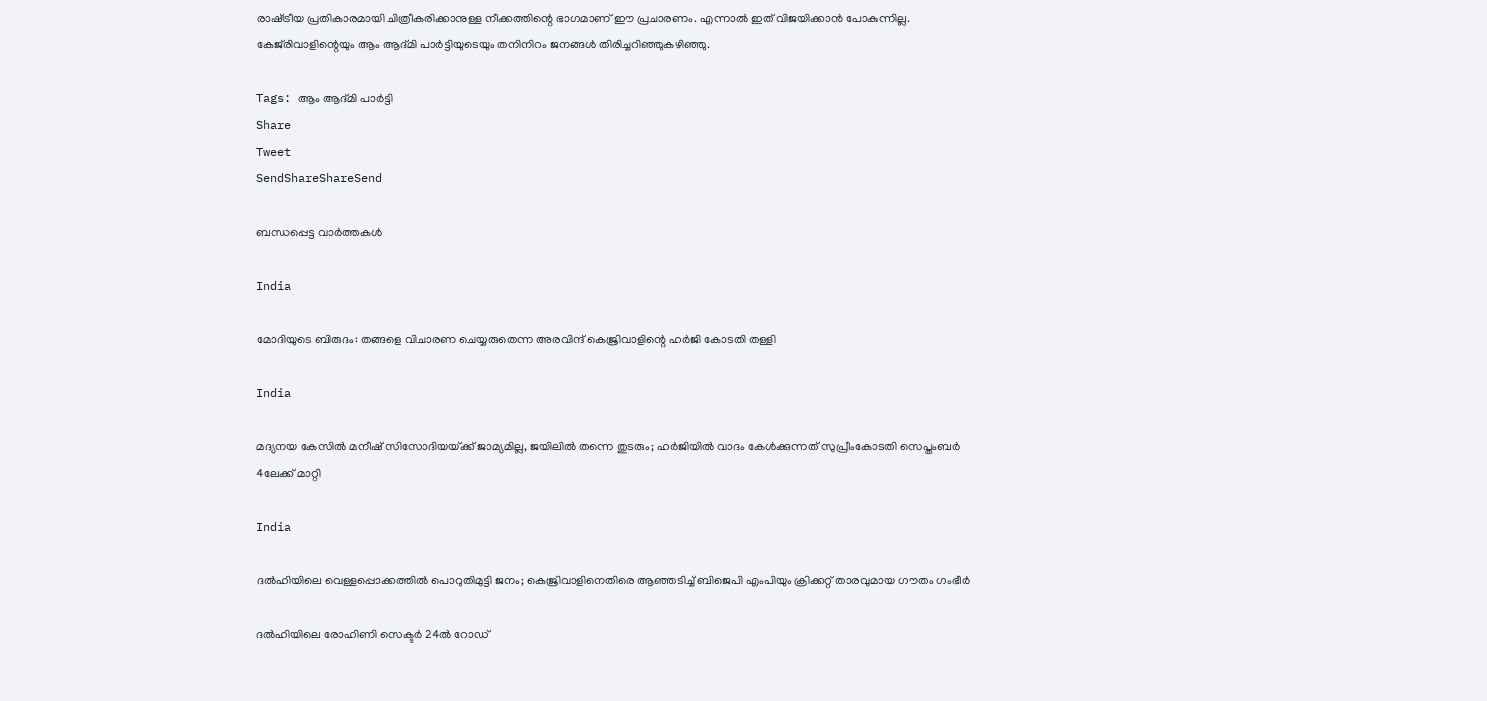രാഷ്‌ട്രീയ പ്രതികാരമായി ചിത്രീകരിക്കാനുള്ള നീക്കത്തിന്റെ ഭാഗമാണ് ഈ പ്രചാരണം. എന്നാല്‍ ഇത് വിജയിക്കാന്‍ പോകുന്നില്ല. കേജ്‌രിവാളിന്റെയും ആം ആദ്മി പാര്‍ട്ടിയുടെയും തനിനിറം ജനങ്ങള്‍ തിരിച്ചറിഞ്ഞുകഴിഞ്ഞു.

Tags: ആം ആദ്മി പാര്‍ട്ടി
Share
Tweet
SendShareShareSend

ബന്ധപ്പെട്ട വാര്‍ത്തകള്‍

India

മോദിയുടെ ബിരുദം: തങ്ങളെ വിചാരണ ചെയ്യരുതെന്ന അരവിന്ദ് കെജ്രിവാളിന്റെ ഹര്‍ജി കോടതി തള്ളി

India

മദ്യനയ കേസില്‍ മനീഷ് സിസോദിയയ്‌ക്ക് ജാമ്യമില്ല, ജയിലില്‍ തന്നെ തുടരും; ഹര്‍ജിയില്‍ വാദം കേള്‍ക്കുന്നത് സുപ്രീംകോടതി സെപ്തംബര്‍ 4ലേക്ക് മാറ്റി

India

ദല്‍ഹിയിലെ വെള്ളപ്പൊക്കത്തില്‍ പൊറുതിമുട്ടി ജനം; കെജ്രിവാളിനെതിരെ ആഞ്ഞടിച്ച് ബിജെപി എംപിയും ക്രിക്കറ്റ് താരവുമായ ഗൗതം ഗംഭീര്‍

ദല്‍ഹിയിലെ രോഹിണി സെക്ടര്‍ 24ല്‍ റോഡ്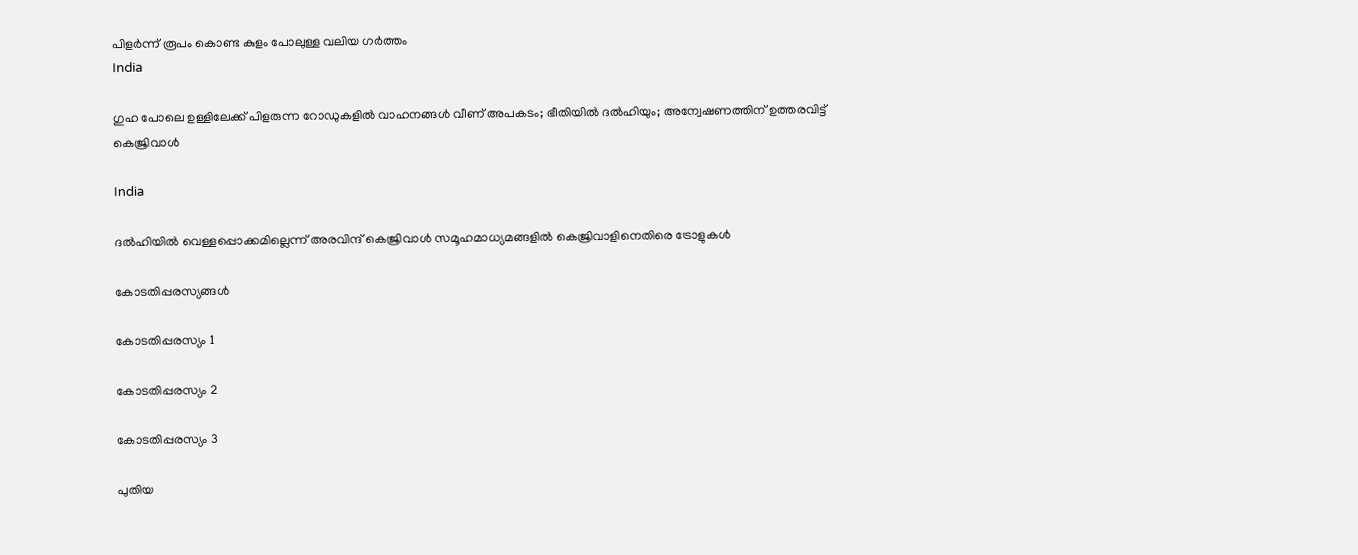പിളര്‍ന്ന് രൂപം കൊണ്ട കുളം പോലുള്ള വലിയ ഗര്‍ത്തം
India

ഗുഹ പോലെ ഉള്ളിലേക്ക് പിളരുന്ന റോ‍ഡുകളില്‍ വാഹനങ്ങള്‍ വീണ് അപകടം; ഭീതിയില്‍ ദല്‍ഹിയും; അന്വേഷണത്തിന് ഉത്തരവിട്ട് കെജ്രിവാള്‍

India

ദല്‍ഹിയില്‍ വെള്ളപ്പൊക്കമില്ലെന്ന് അരവിന്ദ് കെജ്രിവാള്‍ സമൂഹമാധ്യമങ്ങളില്‍ കെജ്രിവാളിനെതിരെ ട്രോളുകള്‍

കോടതിപ്പരസ്യങ്ങള്‍

കോടതിപ്പരസ്യം 1

കോടതിപ്പരസ്യം 2

കോടതിപ്പരസ്യം 3

പുതിയ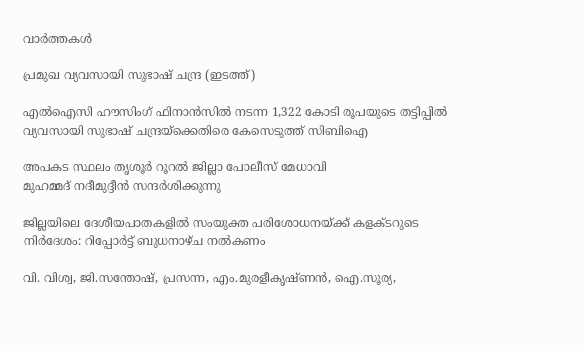വാര്‍ത്തകള്‍

പ്രമുഖ വ്യവസായി സുഭാഷ് ചന്ദ്ര (ഇടത്ത്)

എൽഐസി ഹൗസിംഗ് ഫിനാൻസിൽ നടന്ന 1,322 കോടി രൂപയുടെ തട്ടിപ്പിൽ വ്യവസായി സുഭാഷ് ചന്ദ്രയ്‌ക്കെതിരെ കേസെടുത്ത് സിബിഐ

അപകട സ്ഥലം തൃശൂര്‍ റൂറല്‍ ജില്ലാ പോലീസ് മേധാവി
മുഹമ്മദ് നദീമുദ്ദീന്‍ സന്ദര്‍ശിക്കുന്നു

ജില്ലയിലെ ദേശീയപാതകളില്‍ സംയുക്ത പരിശോധനയ്‌ക്ക് കളക്ടറുടെ നിര്‍ദേശം: റിപ്പോര്‍ട്ട് ബുധനാഴ്ച നല്‍കണം

വി. വിശ്വ, ജി.സന്തോഷ്, പ്രസന്ന, എം.മുരളീകൃഷ്ണന്‍, ഐ.സൂര്യ,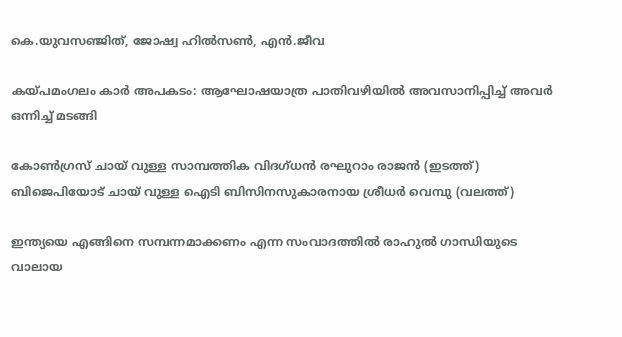കെ.യുവസഞ്ജിത്, ജോഷ്വ ഹില്‍സണ്‍, എന്‍.ജീവ

കയ്‌പമംഗലം കാര്‍ അപകടം: ആഘോഷയാത്ര പാതിവഴിയില്‍ അവസാനിപ്പിച്ച് അവര്‍ ഒന്നിച്ച് മടങ്ങി

കോണ്‍ഗ്രസ് ചായ് വുള്ള സാമ്പത്തിക വിദഗ്ധന്‍ രഘുറാം രാജന്‍ (ഇടത്ത്) ബിജെപിയോട് ചായ് വുള്ള ഐടി ബിസിനസുകാരനായ ശ്രീധര്‍ വെമ്പു (വലത്ത്)

ഇന്ത്യയെ എങ്ങിനെ സമ്പന്നമാക്കണം എന്ന സംവാദത്തില്‍ രാഹുല്‍ ഗാന്ധിയുടെ വാലായ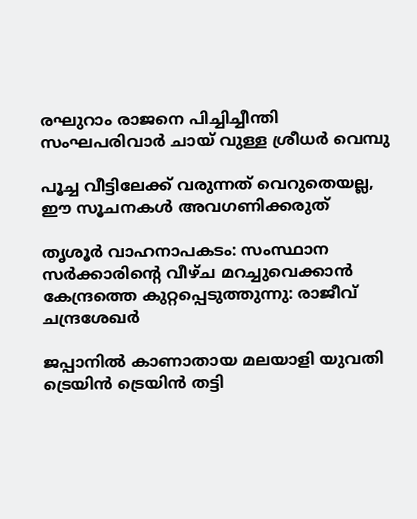രഘുറാം രാജനെ പിച്ചിച്ചീന്തി സംഘപരിവാര്‍ ചായ് വുള്ള ശ്രീധര്‍ വെമ്പു

പൂച്ച വീട്ടിലേക്ക് വരുന്നത് വെറുതെയല്ല, ഈ സൂചനകൾ അവഗണിക്കരുത്

തൃശൂര്‍ വാഹനാപകടം: സംസ്ഥാന സര്‍ക്കാരിന്റെ വീഴ്ച മറച്ചുവെക്കാന്‍ കേന്ദ്രത്തെ കുറ്റപ്പെടുത്തുന്നു: രാജീവ് ചന്ദ്രശേഖര്‍

ജപ്പാനില്‍ കാണാതായ മലയാളി യുവതി ട്രെയിന്‍ ട്രെയിന്‍ തട്ടി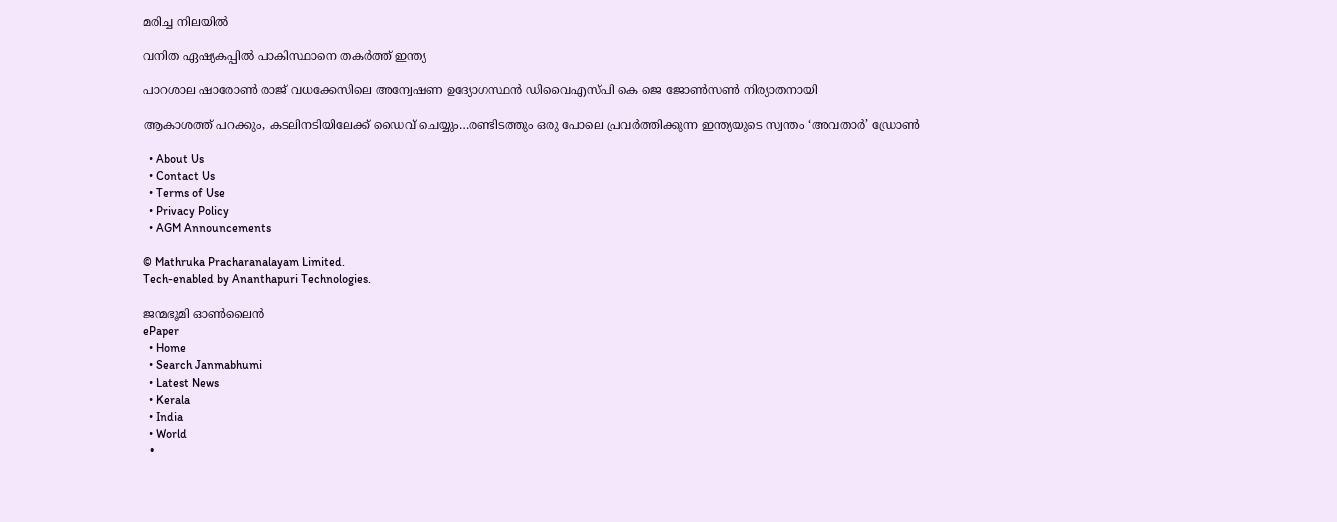മരിച്ച നിലയില്‍

വനിത ഏഷ്യകപ്പില്‍ പാകിസ്ഥാനെ തകര്‍ത്ത് ഇന്ത്യ

പാറശാല ഷാരോണ്‍ രാജ് വധക്കേസിലെ അന്വേഷണ ഉദ്യോഗസ്ഥന്‍ ഡിവൈഎസ്പി കെ ജെ ജോണ്‍സണ്‍ നിര്യാതനായി

ആകാശത്ത് പറക്കും, കടലിനടിയിലേക്ക് ഡൈവ് ചെയ്യും…രണ്ടിടത്തും ഒരു പോലെ പ്രവര്‍ത്തിക്കുന്ന ഇന്ത്യയുടെ സ്വന്തം ‘അവതാർ’ ഡ്രോണ്‍

  • About Us
  • Contact Us
  • Terms of Use
  • Privacy Policy
  • AGM Announcements

© Mathruka Pracharanalayam Limited.
Tech-enabled by Ananthapuri Technologies.

ജന്മഭൂമി ഓണ്‍ലൈന്‍
ePaper
  • Home
  • Search Janmabhumi
  • Latest News
  • Kerala
  • India
  • World
  •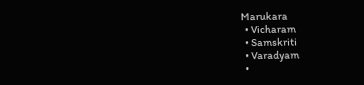Marukara
  • Vicharam
  • Samskriti
  • Varadyam
  •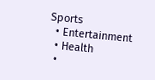Sports
  • Entertainment
  • Health
  •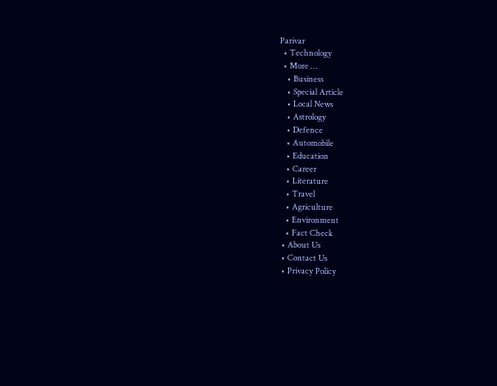Parivar
  • Technology
  • More …
    • Business
    • Special Article
    • Local News
    • Astrology
    • Defence
    • Automobile
    • Education
    • Career
    • Literature
    • Travel
    • Agriculture
    • Environment
    • Fact Check
  • About Us
  • Contact Us
  • Privacy Policy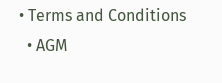• Terms and Conditions
  • AGM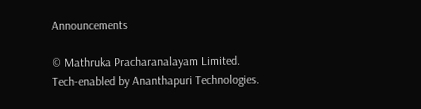Announcements

© Mathruka Pracharanalayam Limited.
Tech-enabled by Ananthapuri Technologies.